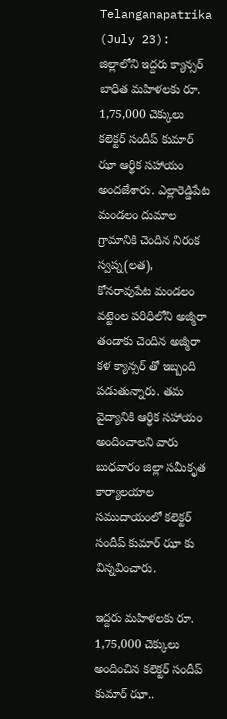Telanganapatrika (July 23): జిల్లాలోని ఇద్దరు క్యాన్సర్ బాధిత మహిళలకు రూ. 1,75,000 చెక్కులు కలెక్టర్ సందీప్ కుమార్ ఝా ఆర్థిక సహాయం అందజేశారు. ఎల్లారెడ్డిపేట మండలం దుమాల గ్రామానికి చెందిన నిరంక స్వప్న(లత), కోనరావుపేట మండలం వట్టెంల పరిధిలోని అజ్మీరా తండాకు చెందిన అజ్మీరా కళ క్యాన్సర్ తో ఇబ్బంది పడుతున్నారు. తమ వైద్యానికి ఆర్థిక సహాయం అందించాలని వారు బుధవారం జిల్లా సమీకృత కార్యాలయాల సముదాయంలో కలెక్టర్ సందీప్ కుమార్ ఝా కు విన్నవించారు.

ఇద్దరు మహిళలకు రూ. 1,75,000 చెక్కులు అందించిన కలెక్టర్ సందీప్ కుమార్ ఝా..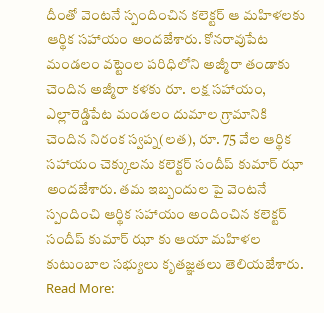దీంతో వెంటనే స్పందించిన కలెక్టర్ ఆ మహిళలకు ఆర్థిక సహాయం అందజేశారు. కోనరావుపేట మండలం వట్టెంల పరిధిలోని అజ్మీరా తండాకు చెందిన అజ్మీరా కళకు రూ. లక్ష సహాయం, ఎల్లారెడ్డిపేట మండలం దుమాల గ్రామానికి చెందిన నిరంక స్వప్న(లత), రూ. 75 వేల ఆర్థిక సహాయం చెక్కులను కలెక్టర్ సందీప్ కుమార్ ఝా అందజేశారు. తమ ఇబ్బందుల పై వెంటనే స్పందించి ఆర్థిక సహాయం అందించిన కలెక్టర్ సందీప్ కుమార్ ఝా కు ఆయా మహిళల కుటుంబాల సభ్యులు కృతజ్ఞతలు తెలియజేశారు.
Read More: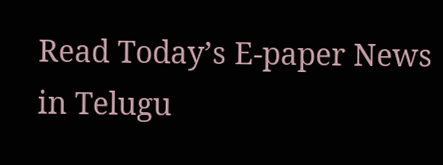Read Today’s E-paper News in Telugu